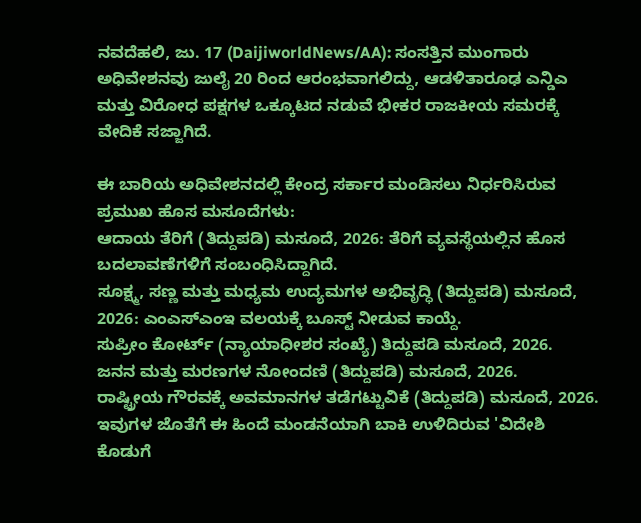ನವದೆಹಲಿ, ಜು. 17 (DaijiworldNews/AA): ಸಂಸತ್ತಿನ ಮುಂಗಾರು ಅಧಿವೇಶನವು ಜುಲೈ 20 ರಿಂದ ಆರಂಭವಾಗಲಿದ್ದು, ಆಡಳಿತಾರೂಢ ಎನ್ಡಿಎ ಮತ್ತು ವಿರೋಧ ಪಕ್ಷಗಳ ಒಕ್ಕೂಟದ ನಡುವೆ ಭೀಕರ ರಾಜಕೀಯ ಸಮರಕ್ಕೆ ವೇದಿಕೆ ಸಜ್ಜಾಗಿದೆ.

ಈ ಬಾರಿಯ ಅಧಿವೇಶನದಲ್ಲಿ ಕೇಂದ್ರ ಸರ್ಕಾರ ಮಂಡಿಸಲು ನಿರ್ಧರಿಸಿರುವ ಪ್ರಮುಖ ಹೊಸ ಮಸೂದೆಗಳು:
ಆದಾಯ ತೆರಿಗೆ (ತಿದ್ದುಪಡಿ) ಮಸೂದೆ, 2026: ತೆರಿಗೆ ವ್ಯವಸ್ಥೆಯಲ್ಲಿನ ಹೊಸ ಬದಲಾವಣೆಗಳಿಗೆ ಸಂಬಂಧಿಸಿದ್ದಾಗಿದೆ.
ಸೂಕ್ಷ್ಮ, ಸಣ್ಣ ಮತ್ತು ಮಧ್ಯಮ ಉದ್ಯಮಗಳ ಅಭಿವೃದ್ಧಿ (ತಿದ್ದುಪಡಿ) ಮಸೂದೆ, 2026: ಎಂಎಸ್ಎಂಇ ವಲಯಕ್ಕೆ ಬೂಸ್ಟ್ ನೀಡುವ ಕಾಯ್ದೆ.
ಸುಪ್ರೀಂ ಕೋರ್ಟ್ (ನ್ಯಾಯಾಧೀಶರ ಸಂಖ್ಯೆ) ತಿದ್ದುಪಡಿ ಮಸೂದೆ, 2026.
ಜನನ ಮತ್ತು ಮರಣಗಳ ನೋಂದಣಿ (ತಿದ್ದುಪಡಿ) ಮಸೂದೆ, 2026.
ರಾಷ್ಟ್ರೀಯ ಗೌರವಕ್ಕೆ ಅವಮಾನಗಳ ತಡೆಗಟ್ಟುವಿಕೆ (ತಿದ್ದುಪಡಿ) ಮಸೂದೆ, 2026.
ಇವುಗಳ ಜೊತೆಗೆ ಈ ಹಿಂದೆ ಮಂಡನೆಯಾಗಿ ಬಾಕಿ ಉಳಿದಿರುವ 'ವಿದೇಶಿ ಕೊಡುಗೆ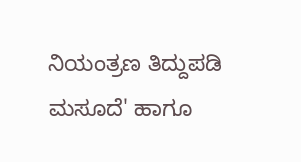ನಿಯಂತ್ರಣ ತಿದ್ದುಪಡಿ ಮಸೂದೆ' ಹಾಗೂ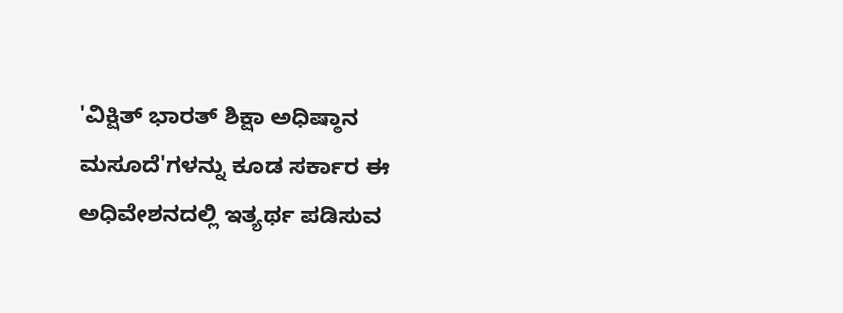'ವಿಕ್ಷಿತ್ ಭಾರತ್ ಶಿಕ್ಷಾ ಅಧಿಷ್ಠಾನ ಮಸೂದೆ'ಗಳನ್ನು ಕೂಡ ಸರ್ಕಾರ ಈ ಅಧಿವೇಶನದಲ್ಲಿ ಇತ್ಯರ್ಥ ಪಡಿಸುವ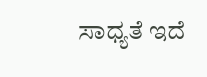ಸಾಧ್ಯತೆ ಇದೆ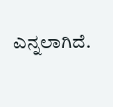ಎನ್ನಲಾಗಿದೆ.